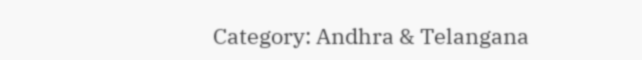Category: Andhra & Telangana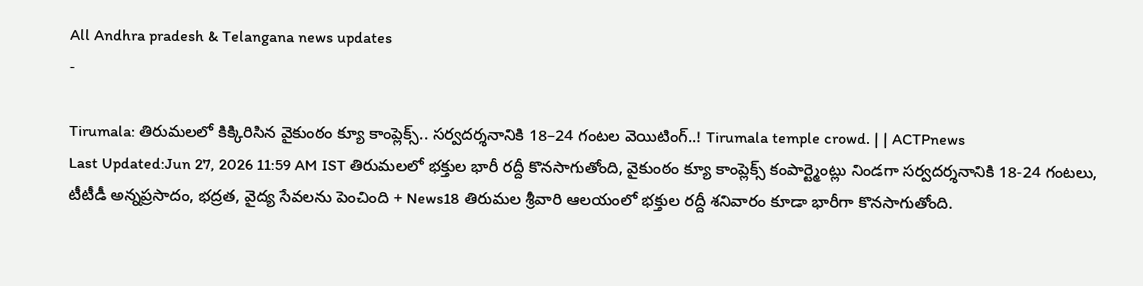All Andhra pradesh & Telangana news updates
-

Tirumala: తిరుమలలో కిక్కిరిసిన వైకుంఠం క్యూ కాంప్లెక్స్.. సర్వదర్శనానికి 18–24 గంటల వెయిటింగ్..! Tirumala temple crowd. | | ACTPnews
Last Updated:Jun 27, 2026 11:59 AM IST తిరుమలలో భక్తుల భారీ రద్దీ కొనసాగుతోంది, వైకుంఠం క్యూ కాంప్లెక్స్ కంపార్ట్మెంట్లు నిండగా సర్వదర్శనానికి 18-24 గంటలు, టీటీడీ అన్నప్రసాదం, భద్రత, వైద్య సేవలను పెంచింది + News18 తిరుమల శ్రీవారి ఆలయంలో భక్తుల రద్దీ శనివారం కూడా భారీగా కొనసాగుతోంది.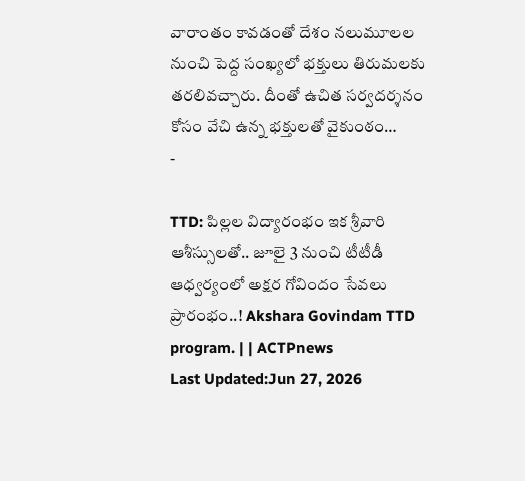వారాంతం కావడంతో దేశం నలుమూలల నుంచి పెద్ద సంఖ్యలో భక్తులు తిరుమలకు తరలివచ్చారు. దీంతో ఉచిత సర్వదర్శనం కోసం వేచి ఉన్న భక్తులతో వైకుంఠం…
-

TTD: పిల్లల విద్యారంభం ఇక శ్రీవారి ఆశీస్సులతో.. జూలై 3 నుంచి టీటీడీ ఆధ్వర్యంలో అక్షర గోవిందం సేవలు ప్రారంభం..! Akshara Govindam TTD program. | | ACTPnews
Last Updated:Jun 27, 2026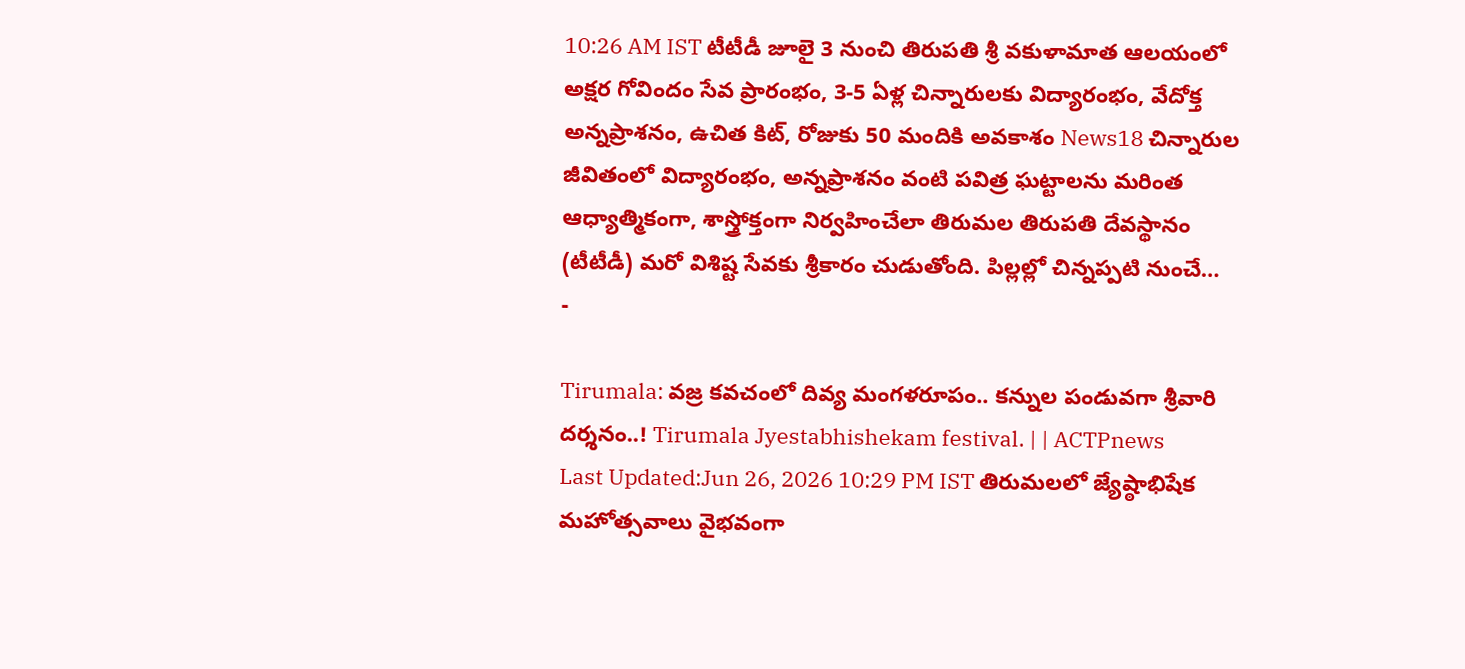10:26 AM IST టీటీడీ జూలై 3 నుంచి తిరుపతి శ్రీ వకుళామాత ఆలయంలో అక్షర గోవిందం సేవ ప్రారంభం, 3-5 ఏళ్ల చిన్నారులకు విద్యారంభం, వేదోక్త అన్నప్రాశనం, ఉచిత కిట్, రోజుకు 50 మందికి అవకాశం News18 చిన్నారుల జీవితంలో విద్యారంభం, అన్నప్రాశనం వంటి పవిత్ర ఘట్టాలను మరింత ఆధ్యాత్మికంగా, శాస్త్రోక్తంగా నిర్వహించేలా తిరుమల తిరుపతి దేవస్థానం (టీటీడీ) మరో విశిష్ట సేవకు శ్రీకారం చుడుతోంది. పిల్లల్లో చిన్నప్పటి నుంచే…
-

Tirumala: వజ్ర కవచంలో దివ్య మంగళరూపం.. కన్నుల పండువగా శ్రీవారి దర్శనం..! Tirumala Jyestabhishekam festival. | | ACTPnews
Last Updated:Jun 26, 2026 10:29 PM IST తిరుమలలో జ్యేష్ఠాభిషేక మహోత్సవాలు వైభవంగా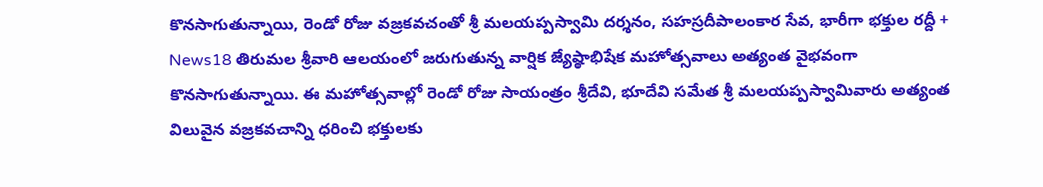కొనసాగుతున్నాయి, రెండో రోజు వజ్రకవచంతో శ్రీ మలయప్పస్వామి దర్శనం, సహస్రదీపాలంకార సేవ, భారీగా భక్తుల రద్దీ + News18 తిరుమల శ్రీవారి ఆలయంలో జరుగుతున్న వార్షిక జ్యేష్ఠాభిషేక మహోత్సవాలు అత్యంత వైభవంగా కొనసాగుతున్నాయి. ఈ మహోత్సవాల్లో రెండో రోజు సాయంత్రం శ్రీదేవి, భూదేవి సమేత శ్రీ మలయప్పస్వామివారు అత్యంత విలువైన వజ్రకవచాన్ని ధరించి భక్తులకు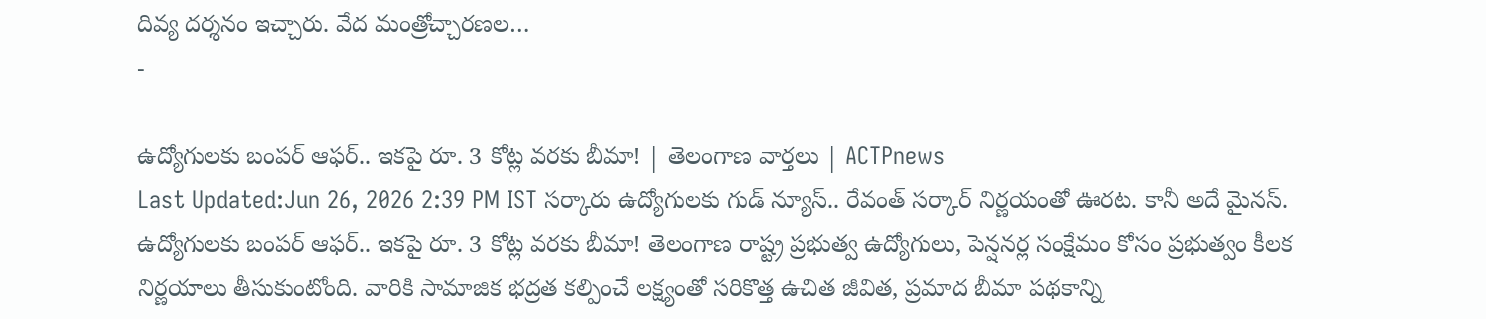దివ్య దర్శనం ఇచ్చారు. వేద మంత్రోచ్చారణల…
-

ఉద్యోగులకు బంపర్ ఆఫర్.. ఇకపై రూ. 3 కోట్ల వరకు బీమా! | తెలంగాణ వార్తలు | ACTPnews
Last Updated:Jun 26, 2026 2:39 PM IST సర్కారు ఉద్యోగులకు గుడ్ న్యూస్.. రేవంత్ సర్కార్ నిర్ణయంతో ఊరట. కానీ అదే మైనస్. ఉద్యోగులకు బంపర్ ఆఫర్.. ఇకపై రూ. 3 కోట్ల వరకు బీమా! తెలంగాణ రాష్ట్ర ప్రభుత్వ ఉద్యోగులు, పెన్షనర్ల సంక్షేమం కోసం ప్రభుత్వం కీలక నిర్ణయాలు తీసుకుంటోంది. వారికి సామాజిక భద్రత కల్పించే లక్ష్యంతో సరికొత్త ఉచిత జీవిత, ప్రమాద బీమా పథకాన్ని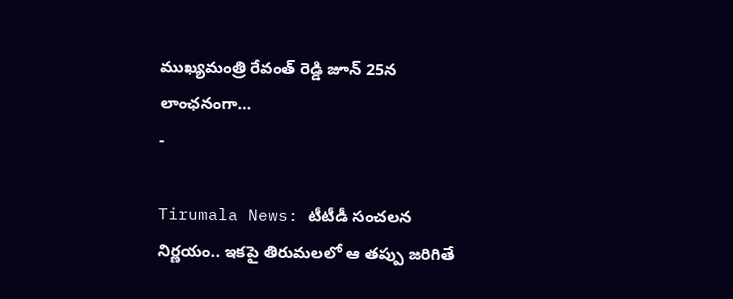ముఖ్యమంత్రి రేవంత్ రెడ్డి జూన్ 25న లాంఛనంగా…
-

Tirumala News: టీటీడీ సంచలన నిర్ణయం.. ఇకపై తిరుమలలో ఆ తప్పు జరిగితే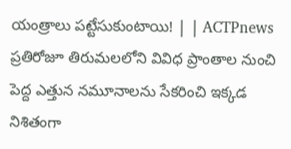యంత్రాలు పట్టేసుకుంటాయి! | | ACTPnews
ప్రతిరోజూ తిరుమలలోని వివిధ ప్రాంతాల నుంచి పెద్ద ఎత్తున నమూనాలను సేకరించి ఇక్కడ నిశితంగా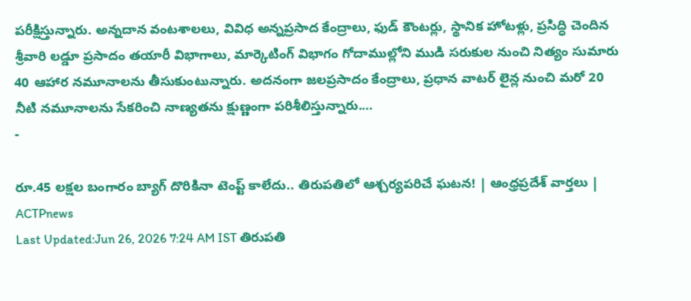పరీక్షిస్తున్నారు. అన్నదాన వంటశాలలు, వివిధ అన్నప్రసాద కేంద్రాలు, ఫుడ్ కౌంటర్లు, స్థానిక హోటళ్లు, ప్రసిద్ధి చెందిన శ్రీవారి లడ్డూ ప్రసాదం తయారీ విభాగాలు, మార్కెటింగ్ విభాగం గోదాముల్లోని ముడి సరుకుల నుంచి నిత్యం సుమారు 40 ఆహార నమూనాలను తీసుకుంటున్నారు. అదనంగా జలప్రసాదం కేంద్రాలు, ప్రధాన వాటర్ లైన్ల నుంచి మరో 20 నీటి నమూనాలను సేకరించి నాణ్యతను క్షుణ్ణంగా పరిశీలిస్తున్నారు.…
-

రూ.45 లక్షల బంగారం బ్యాగ్ దొరికినా టెంప్ట్ కాలేదు.. తిరుపతిలో ఆశ్చర్యపరిచే ఘటన! | ఆంధ్రప్రదేశ్ వార్తలు | ACTPnews
Last Updated:Jun 26, 2026 7:24 AM IST తిరుపతి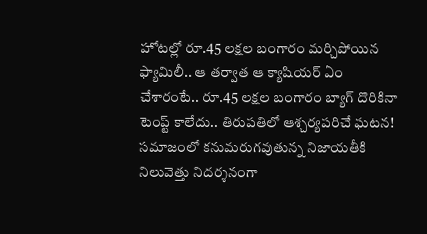హోటల్లో రూ.45 లక్షల బంగారం మర్చిపోయిన ఫ్యామిలీ.. ఆ తర్వాత ఆ క్యాషియర్ ఏం చేశారంటే.. రూ.45 లక్షల బంగారం బ్యాగ్ దొరికినా టెంప్ట్ కాలేదు.. తిరుపతిలో ఆశ్చర్యపరిచే ఘటన! సమాజంలో కనుమరుగవుతున్న నిజాయతీకి నిలువెత్తు నిదర్శనంగా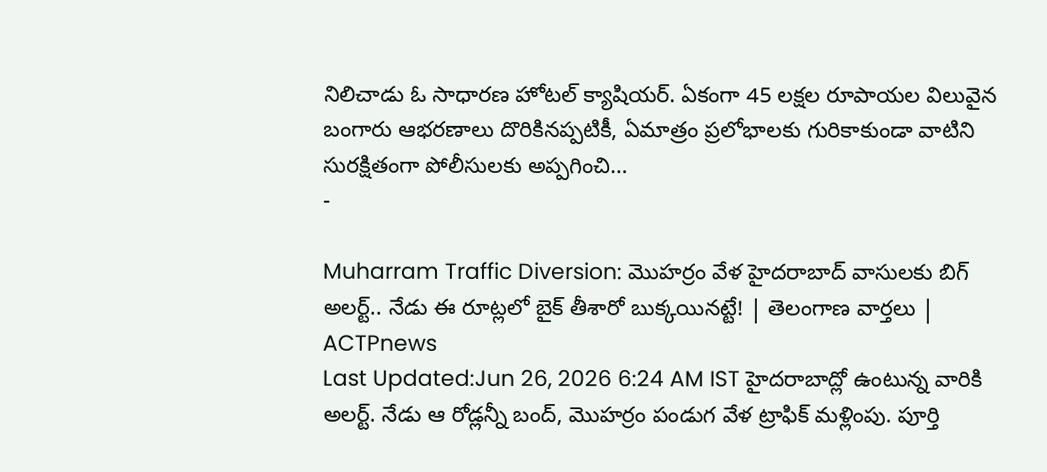నిలిచాడు ఓ సాధారణ హోటల్ క్యాషియర్. ఏకంగా 45 లక్షల రూపాయల విలువైన బంగారు ఆభరణాలు దొరికినప్పటికీ, ఏమాత్రం ప్రలోభాలకు గురికాకుండా వాటిని సురక్షితంగా పోలీసులకు అప్పగించి…
-

Muharram Traffic Diversion: మొహర్రం వేళ హైదరాబాద్ వాసులకు బిగ్ అలర్ట్.. నేడు ఈ రూట్లలో బైక్ తీశారో బుక్కయినట్టే! | తెలంగాణ వార్తలు | ACTPnews
Last Updated:Jun 26, 2026 6:24 AM IST హైదరాబాద్లో ఉంటున్న వారికి అలర్ట్. నేడు ఆ రోడ్లన్నీ బంద్, మొహర్రం పండుగ వేళ ట్రాఫిక్ మళ్లింపు. పూర్తి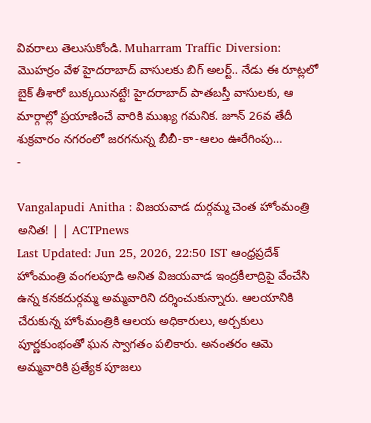వివరాలు తెలుసుకోండి. Muharram Traffic Diversion: మొహర్రం వేళ హైదరాబాద్ వాసులకు బిగ్ అలర్ట్.. నేడు ఈ రూట్లలో బైక్ తీశారో బుక్కయినట్టే! హైదరాబాద్ పాతబస్తీ వాసులకు, ఆ మార్గాల్లో ప్రయాణించే వారికి ముఖ్య గమనిక. జూన్ 26వ తేదీ శుక్రవారం నగరంలో జరగనున్న బీబీ-కా-ఆలం ఊరేగింపు…
-

Vangalapudi Anitha : విజయవాడ దుర్గమ్మ చెంత హోంమంత్రి అనిత! | | ACTPnews
Last Updated: Jun 25, 2026, 22:50 IST ఆంధ్రప్రదేశ్ హోంమంత్రి వంగలపూడి అనిత విజయవాడ ఇంద్రకీలాద్రిపై వేంచేసి ఉన్న కనకదుర్గమ్మ అమ్మవారిని దర్శించుకున్నారు. ఆలయానికి చేరుకున్న హోంమంత్రికి ఆలయ అధికారులు, అర్చకులు పూర్ణకుంభంతో ఘన స్వాగతం పలికారు. అనంతరం ఆమె అమ్మవారికి ప్రత్యేక పూజలు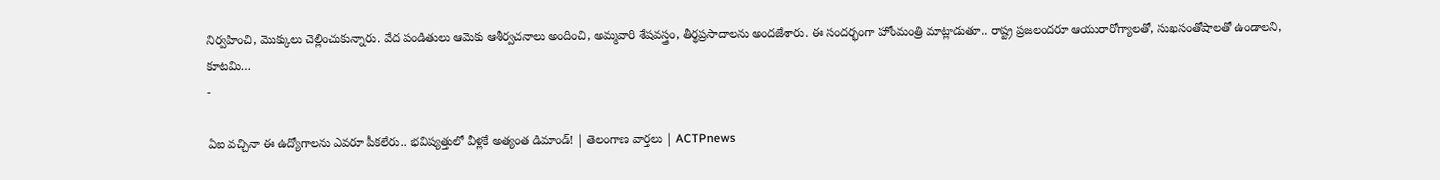నిర్వహించి, మొక్కులు చెల్లించుకున్నారు. వేద పండితులు ఆమెకు ఆశీర్వచనాలు అందించి, అమ్మవారి శేషవస్త్రం, తీర్థప్రసాదాలను అందజేశారు. ఈ సందర్భంగా హోంమంత్రి మాట్లాడుతూ.. రాష్ట్ర ప్రజలందరూ ఆయురారోగ్యాలతో, సుఖసంతోషాలతో ఉండాలని, కూటమి…
-

ఏఐ వచ్చినా ఈ ఉద్యోగాలను ఎవరూ పీకలేరు.. భవిష్యత్తులో వీళ్లకే అత్యంత డిమాండ్! | తెలంగాణ వార్తలు | ACTPnews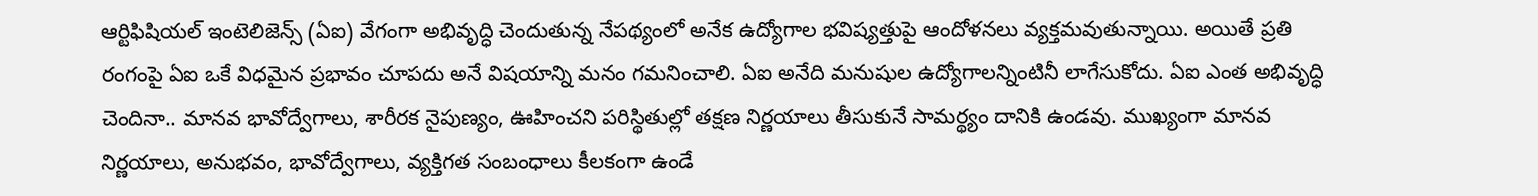ఆర్టిఫిషియల్ ఇంటెలిజెన్స్ (ఏఐ) వేగంగా అభివృద్ధి చెందుతున్న నేపథ్యంలో అనేక ఉద్యోగాల భవిష్యత్తుపై ఆందోళనలు వ్యక్తమవుతున్నాయి. అయితే ప్రతి రంగంపై ఏఐ ఒకే విధమైన ప్రభావం చూపదు అనే విషయాన్ని మనం గమనించాలి. ఏఐ అనేది మనుషుల ఉద్యోగాలన్నింటినీ లాగేసుకోదు. ఏఐ ఎంత అభివృద్ధి చెందినా.. మానవ భావోద్వేగాలు, శారీరక నైపుణ్యం, ఊహించని పరిస్థితుల్లో తక్షణ నిర్ణయాలు తీసుకునే సామర్థ్యం దానికి ఉండవు. ముఖ్యంగా మానవ నిర్ణయాలు, అనుభవం, భావోద్వేగాలు, వ్యక్తిగత సంబంధాలు కీలకంగా ఉండే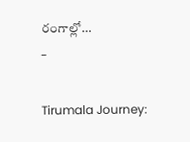రంగాల్లో…
-

Tirumala Journey: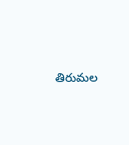తిరుమల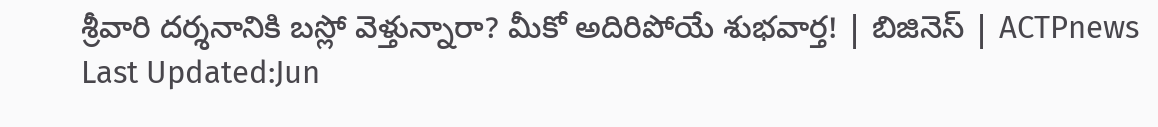శ్రీవారి దర్శనానికి బస్లో వెళ్తున్నారా? మీకో అదిరిపోయే శుభవార్త! | బిజినెస్ | ACTPnews
Last Updated:Jun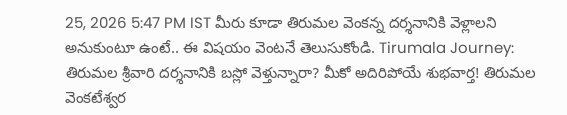25, 2026 5:47 PM IST మీరు కూడా తిరుమల వెంకన్న దర్శనానికి వెళ్లాలని అనుకుంటూ ఉంటే.. ఈ విషయం వెంటనే తెలుసుకోండి. Tirumala Journey: తిరుమల శ్రీవారి దర్శనానికి బస్లో వెళ్తున్నారా? మీకో అదిరిపోయే శుభవార్త! తిరుమల వెంకటేశ్వర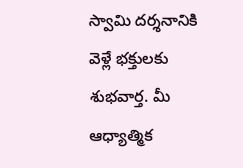స్వామి దర్శనానికి వెళ్లే భక్తులకు శుభవార్త. మీ ఆధ్యాత్మిక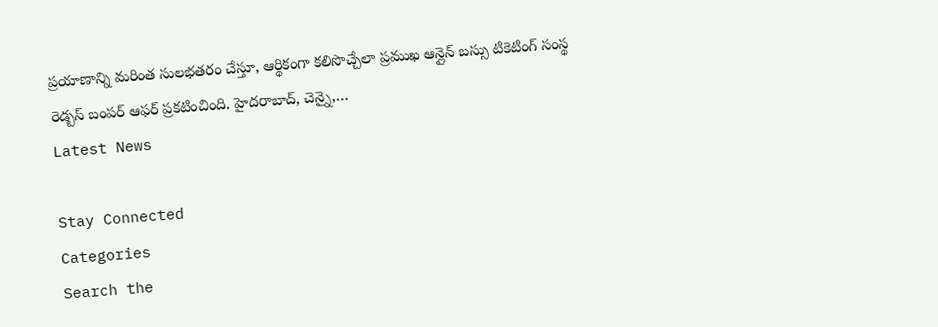ప్రయాణాన్ని మరింత సులభతరం చేస్తూ, ఆర్థికంగా కలిసొచ్చేలా ప్రముఖ ఆన్లైన్ బస్సు టికెటింగ్ సంస్థ రెడ్బస్ బంపర్ ఆఫర్ ప్రకటించింది. హైదరాబాద్, చెన్నై,…
Latest News

Stay Connected
Categories
Search the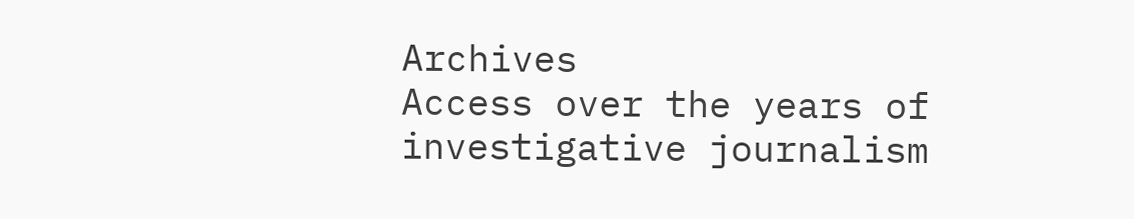Archives
Access over the years of investigative journalism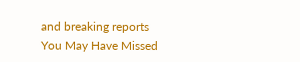and breaking reports
You May Have Missed